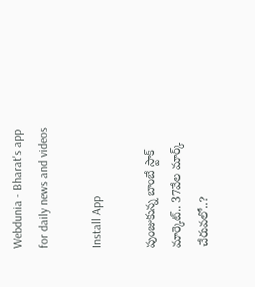Webdunia - Bharat's app for daily news and videos

Install App

పుంజుకున్న బాంబే స్టాక్ మార్కెట్.. 37వేల మార్క్ చేరువలో..?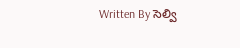Written By సెల్వి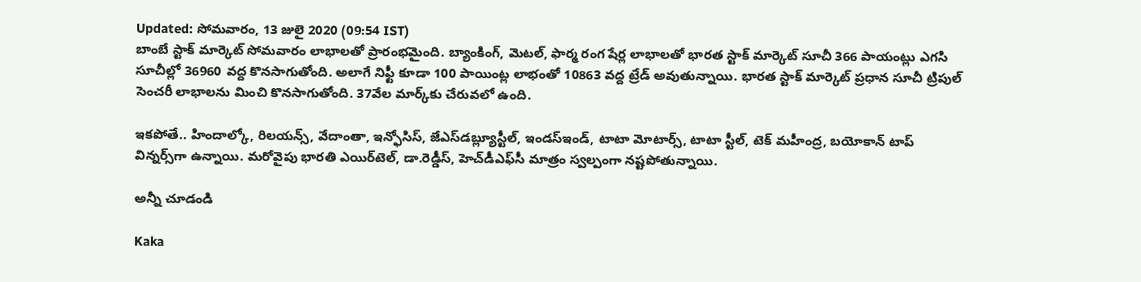Updated: సోమవారం, 13 జులై 2020 (09:54 IST)
బాంబే స్టాక్ మార్కెట్ సోమవారం లాభాలతో ప్రారంభమైంది. బ్యాంకింగ్‌, మెటల్‌, ఫార్మ రంగ షేర్ల లాభాలతో భారత స్టాక్ మార్కెట్ సూచీ 366 పాయంట్లు ఎగసి  సూచీల్లో 36960 వద్ద కొనసాగుతోంది. అలాగే నిఫ్టీ కూడా 100 పాయింట్ల లాభంతో 10863 వద్ద ట్రేడ్‌ అవుతున్నాయి. భారత స్టాక్ మార్కెట్ ప్రధాన సూచీ ట్రిపుల్‌ సెంచరీ లాభాలను మించి కొనసాగుతోంది. 37వేల మార్క్‌కు చేరువలో ఉంది.

ఇకపోతే.. హిందాల్కో, రిలయన్స్‌, వేదాంతా, ఇన్ఫోసిస్‌, జేఎస్‌డబ్ల్యూస్టీల్‌, ఇండస్‌ఇండ్‌, టాటా మోటార్స్‌, టాటా స్టీల్‌, టెక్‌ మహీంద్ర, బయోకాన్‌ టాప్‌ విన్నర్స్‌గా ఉన్నాయి. మరోవైపు భారతి ఎయిర్‌టెల్‌, డా.రెడ్డీస్‌, హెచ్‌డీఎఫ్‌సీ మాత్రం స్వల్పంగా నష‍్టపోతున్నాయి.

అన్నీ చూడండి

Kaka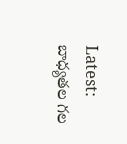Latest: బాధ్యతల గల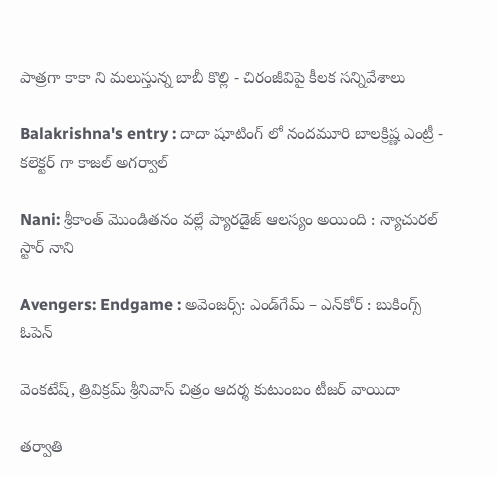పాత్రగా కాకా ని మలుస్తున్న బాబీ కొల్లి - చిరంజీవిపై కీలక సన్నివేశాలు

Balakrishna's entry : దాదా షూటింగ్ లో నందమూరి బాలక్రిష్ణ ఎంట్రీ - కలెక్టర్ గా కాజల్ అగర్వాల్

Nani: శ్రీకాంత్ మొండితనం వల్లే ప్యారడైజ్ ఆలస్యం అయింది : న్యాచురల్ స్టార్ నాని

Avengers: Endgame : అవెంజర్స్: ఎండ్‌గేమ్ – ఎన్‌కోర్ : బుకింగ్స్ ఓపెన్

వెంకటేష్, త్రివిక్రమ్ శ్రీనివాస్ చిత్రం ఆదర్శ కుటుంబం టీజర్ వాయిదా

తర్వాతి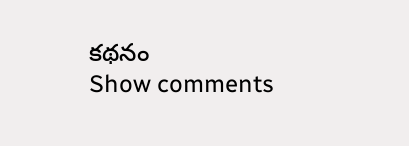కథనం
Show comments